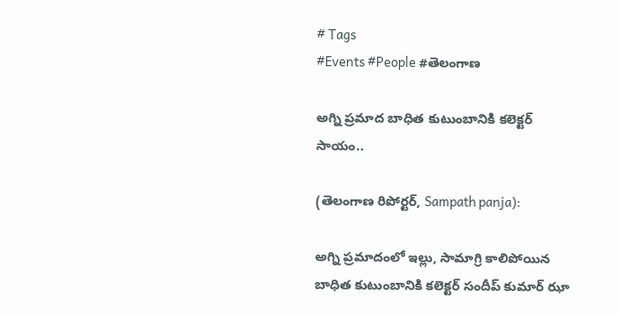# Tags
#Events #People #తెలంగాణ

అగ్ని ప్రమాద బాధిత కుటుంబానికి కలెక్టర్ సాయం..

(తెలంగాణ రిపోర్టర్, Sampath panja):

అగ్ని ప్రమాదంలో ఇల్లు, సామాగ్రి కాలిపోయిన బాధిత కుటుంబానికి కలెక్టర్ సందీప్ కుమార్ ఝా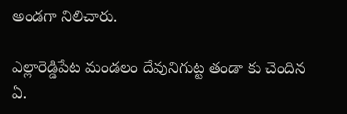అండగా నిలిచారు.

ఎల్లారెడ్డిపేట మండలం దేవునిగుట్ట తండా కు చెందిన ఏ.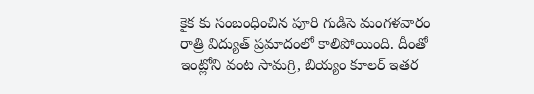కైక కు సంబంధించిన పూరి గుడిసె మంగళవారం రాత్రి విద్యుత్ ప్రమాదంలో కాలిపోయింది. దీంతో ఇంట్లోని వంట సామగ్రి, బియ్యం కూలర్ ఇతర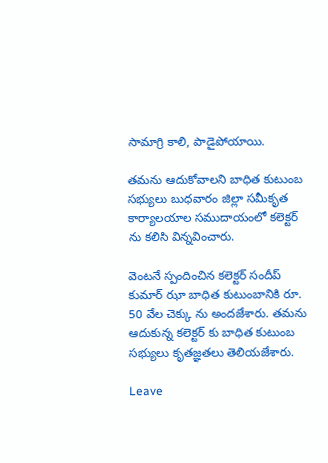సామాగ్రి కాలి, పాడైపోయాయి.

తమను ఆదుకోవాలని బాధిత కుటుంబ సభ్యులు బుధవారం జిల్లా సమీకృత కార్యాలయాల సముదాయంలో కలెక్టర్ ను కలిసి విన్నవించారు.

వెంటనే స్పందించిన కలెక్టర్ సందీప్ కుమార్ ఝా బాధిత కుటుంబానికి రూ. 50 వేల చెక్కు ను అందజేశారు. తమను ఆదుకున్న కలెక్టర్ కు బాధిత కుటుంబ సభ్యులు కృతజ్ఞతలు తెలియజేశారు.

Leave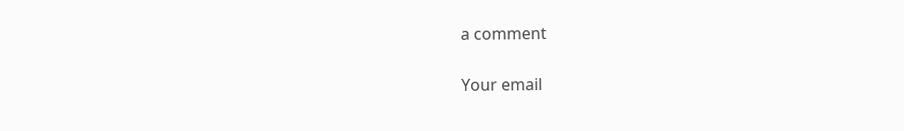a comment

Your email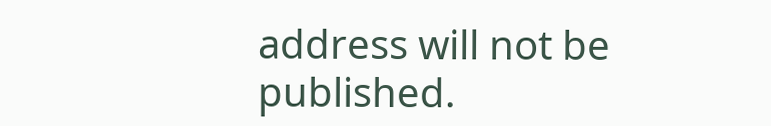address will not be published.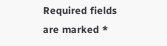Required fields are marked *